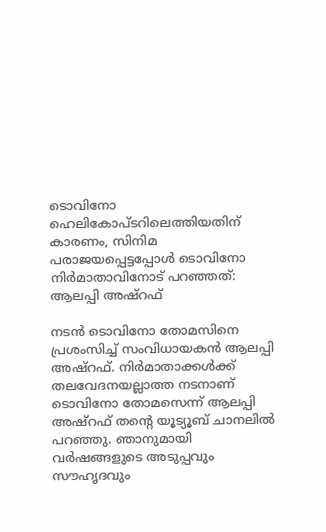ടൊവിനോ ഹെലികോപ്ടറിലെത്തിയതിന് കാരണം, സിനിമ പരാജയപ്പെട്ടപ്പോൾ ടൊവിനോ നിർമാതാവിനോട് പറഞ്ഞത്: ആലപ്പി അഷ്റഫ്

നടൻ ടൊവിനോ തോമസിനെ പ്രശംസിച്ച് സംവിധായകൻ ആലപ്പി അഷ്റഫ്. നിർമാതാക്കൾക്ക് തലവേദനയല്ലാത്ത നടനാണ് ടൊവിനോ തോമസെന്ന് ആലപ്പി അഷ്റഫ് തന്റെ യൂട്യൂബ് ചാനലിൽ പറഞ്ഞു. ഞാനുമായി വർഷങ്ങളുടെ അടുപ്പവും സൗഹൃദവും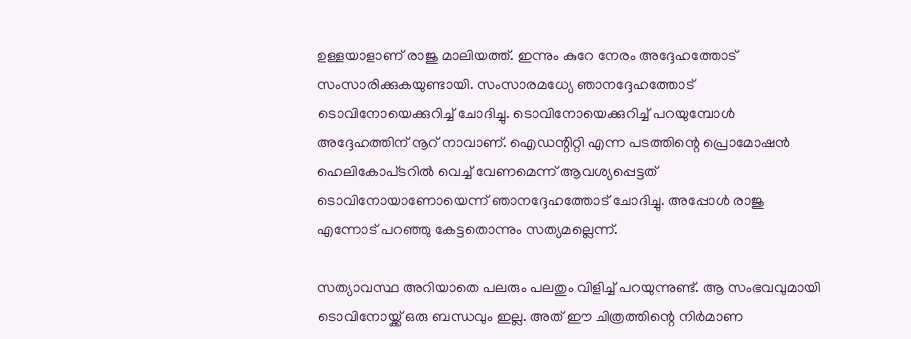ഉള്ളയാളാണ് രാജു മാലിയത്ത്. ഇന്നും കുറേ നേരം അദ്ദേഹത്തോട് സംസാരിക്കുകയുണ്ടായി. സംസാരമധ്യേ ഞാനദ്ദേഹത്തോ‌ട് ടൊവിനോ‌യെക്കുറിച്ച് ചോദിച്ചു. ടൊവിനോയെക്കുറിച്ച് പറയുമ്പോൾ അദ്ദേഹത്തിന് നൂറ് നാവാണ്. ഐഡ‍ന്റിറ്റി എന്ന പ‌ടത്തിന്റെ പ്രൊമോഷൻ ഹെലികോപ്‌ടറിൽ വെച്ച് വേണമെന്ന് ആവശ്യപ്പെട്ടത് ടൊവിനോയാണോയെന്ന് ഞാനദ്ദേഹത്തോ‌ട് ചോദിച്ചു. അപ്പോൾ രാജു എന്നോട് പറഞ്ഞു കേട്ടതൊന്നും സത്യമല്ലെന്ന്.

സത്യാവസ്ഥ അറിയാതെ പലരും പലതും വിളിച്ച് പറയുന്നുണ്ട്. ആ സംഭവവുമായി ടൊവിനോയ്ക്ക് ഒരു ബന്ധവും ഇല്ല. അത് ഈ ചിത്രത്തിന്റെ നിർമാണ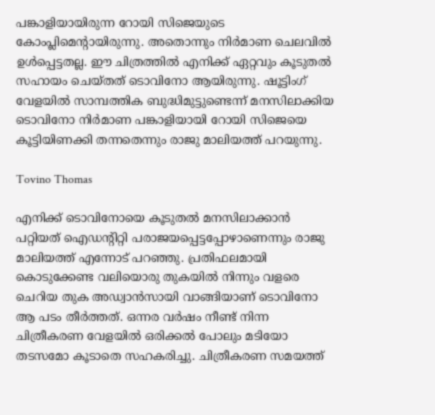പങ്കാളിയായിരുന്ന റോയി സിജെയുടെ കോംപ്ലിമെന്റായിരുന്നു. അതൊന്നും നിർമാണ ചെലവിൽ ഉൾപ്പെട്ടതല്ല. ഈ ചിത്രത്തിൽ എനിക്ക് ഏറ്റവും കൂടുതൽ സഹായം ചെയ്തത് ടൊവിനോ ആയിരുന്നു. ഷൂട്ടിംഗ് വേളയിൽ സാമ്പത്തിക ബുദ്ധിമുട്ടുണ്ടെന്ന് മനസിലാക്കിയ ടൊവിനോ നിർമാണ പങ്കാളിയായി റോയി സിജെയെ കൂട്ടിയിണക്കി തന്നതെന്നും രാജു മാലിയത്ത് പറയുന്നു.

Tovino Thomas

എനിക്ക് ടൊവിനോയെ കൂടുതൽ മനസിലാക്കാൻ പറ്റിയത് ഐഡന്റിറ്റി പരാജയപ്പെട്ടപ്പോഴാണെന്നും രാജു മാലിയത്ത് എന്നോട് പറഞ്ഞു. പ്രതിഫലമായി കൊടുക്കേണ്ട വലിയൊരു തുകയിൽ നിന്നും വളരെ ചെറിയ തുക അഡ്വാൻസായി വാങ്ങിയാണ് ടൊവിനോ ആ പടം തീർത്തത്. ഒന്നര വർഷം നീണ്ട് നിന്ന ചിത്രീകരണ വേളയിൽ ഒരിക്കൽ പോലും മടിയോ തടസമോ കൂടാതെ സഹകരിച്ചു. ചിത്രീകരണ സമയത്ത്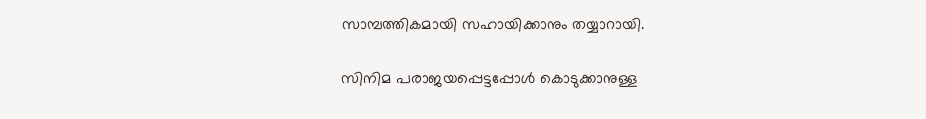സാമ്പത്തികമായി സഹായിക്കാനും തയ്യാറായി.

സിനിമ പരാജയപ്പെട്ടപ്പോൾ കൊടുക്കാനുള്ള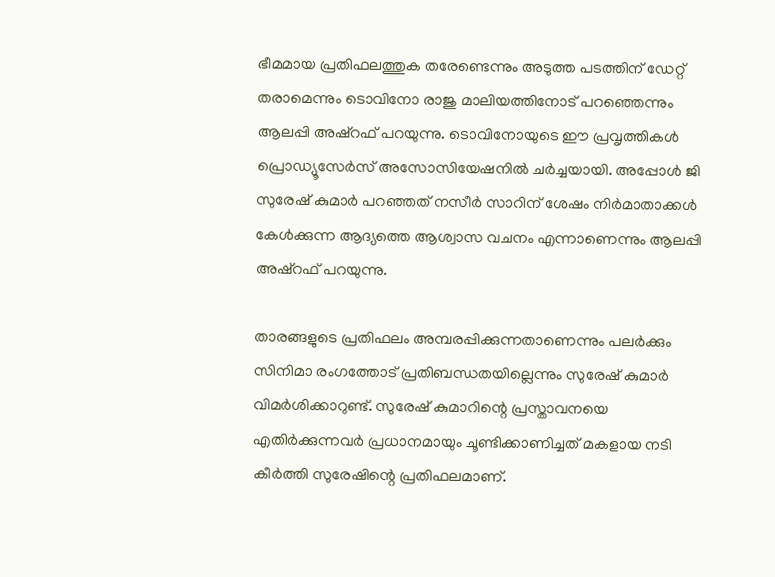ഭീമമായ പ്രതിഫലത്തുക തരേണ്ടെന്നും അടുത്ത പ‌ടത്തിന് ഡേറ്റ് തരാമെന്നും ടൊവിനോ രാജു മാലിയത്തിനോട് പറഞ്ഞെന്നും ആലപ്പി അഷ്റഫ് പറയുന്നു. ടൊവിനോ‌യുടെ ഈ പ്രവൃത്തികൾ പ്രൊഡ്യൂസേർസ് അസോസിയേഷനിൽ ചർച്ചയായി. അപ്പോൾ ജി സുരേഷ് കുമാർ പറഞ്ഞത് നസീർ സാറിന് ശേഷം നിർമാതാക്കൾ കേൾക്കുന്ന ആദ്യത്തെ ആശ്വാസ വചനം എന്നാണെന്നും ആലപ്പി അഷ്റഫ് പറയുന്നു.

താരങ്ങളുടെ പ്രതിഫലം അമ്പരപ്പിക്കുന്നതാണെന്നും പലർക്കും സിനിമാ രംഗത്തോട് പ്രതിബന്ധതയില്ലെന്നും സുരേഷ് കുമാർ വിമർശിക്കാറുണ്ട്. സുരേഷ് കുമാറിന്റെ പ്രസ്താവനയെ എതിർക്കുന്നവർ പ്രധാനമായും ചൂണ്ടിക്കാണിച്ചത് മകളായ നടി കീർത്തി സുരേഷിന്റെ പ്രതിഫലമാണ്.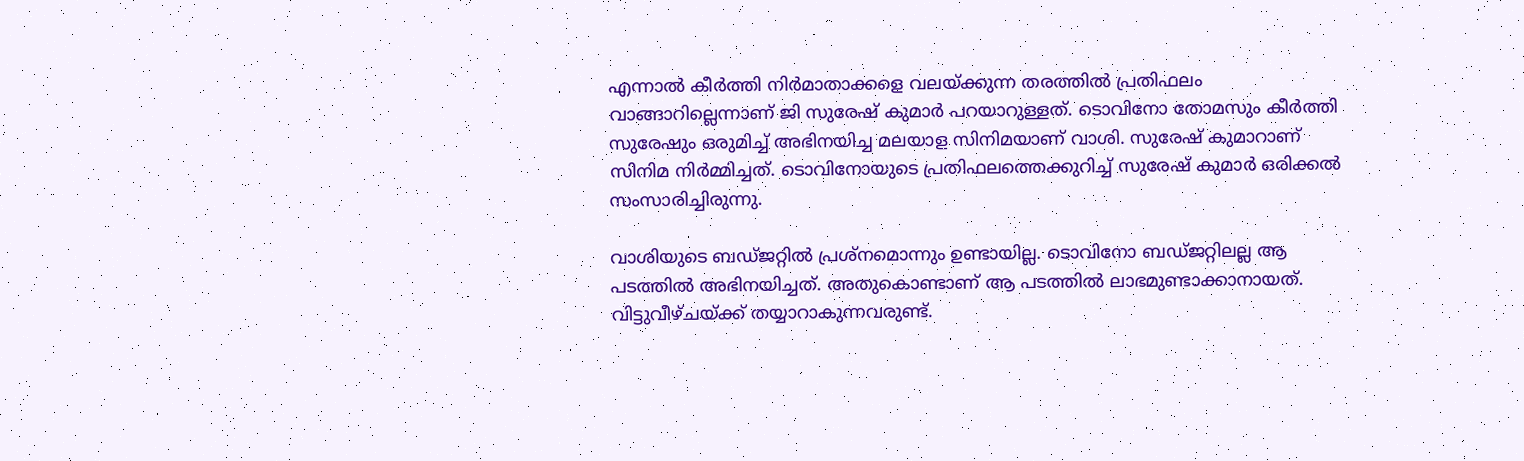എന്നാൽ കീർത്തി നിർമാതാക്കളെ വലയ്ക്കുന്ന തരത്തിൽ പ്രതിഫലം വാങ്ങാറില്ലെന്നാണ് ജി സുരേഷ് കുമാർ പറയാറുള്ളത്. ടൊവിനോ തോമസും കീർത്തി സുരേഷും ഒരുമിച്ച് അഭിനയിച്ച മലയാള സിനിമയാണ് വാശി. സുരേഷ് കുമാറാണ് സിനിമ നിർമ്മിച്ചത്. ടൊവിനോയുടെ പ്രതിഫലത്തെക്കുറിച്ച് സുരേഷ് കുമാർ ഒരിക്കൽ സംസാരിച്ചിരുന്നു.

വാശിയുടെ ബഡ്ജറ്റിൽ പ്രശ്നമൊന്നും ഉണ്ടായില്ല. ടൊവിനോ ബ‍ഡ്ജറ്റിലല്ല ആ പടത്തിൽ അഭിനയിച്ചത്. അതുകൊണ്ടാണ് ആ പടത്തിൽ ലാഭമുണ്ടാക്കാനായത്. വിട്ടുവീഴ്ചയ്ക്ക് തയ്യാറാകുന്നവരുണ്ട്.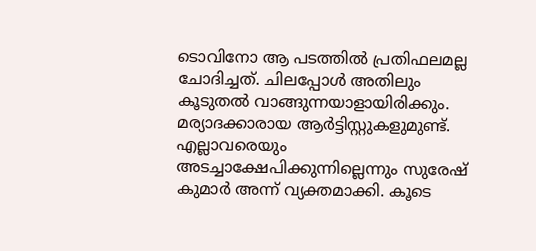ടൊവിനോ ആ പടത്തിൽ പ്രതിഫലമല്ല ചോദിച്ചത്. ചിലപ്പോൾ അതിലും കൂടുതൽ വാങ്ങുന്നയാളായിരിക്കും. മര്യാദക്കാരായ ആർട്ടിസ്റ്റുകളുമുണ്ട്. എല്ലാവരെയും അടച്ചാക്ഷേപിക്കുന്നില്ലെന്നും സുരേഷ് കുമാർ അന്ന് വ്യക്തമാക്കി. കൂടെ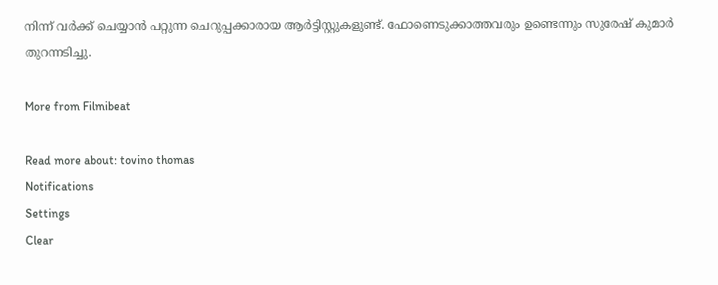നിന്ന് വർക്ക് ചെയ്യാൻ പറ്റുന്ന ചെറുപ്പക്കാരായ ആർട്ടിസ്റ്റുകളുണ്ട്. ഫോണെടുക്കാത്തവരും ഉണ്ടെന്നും സുരേഷ് കുമാർ തുറന്നടിച്ചു.

More from Filmibeat

Read more about: tovino thomas
Notifications
Settings
Clear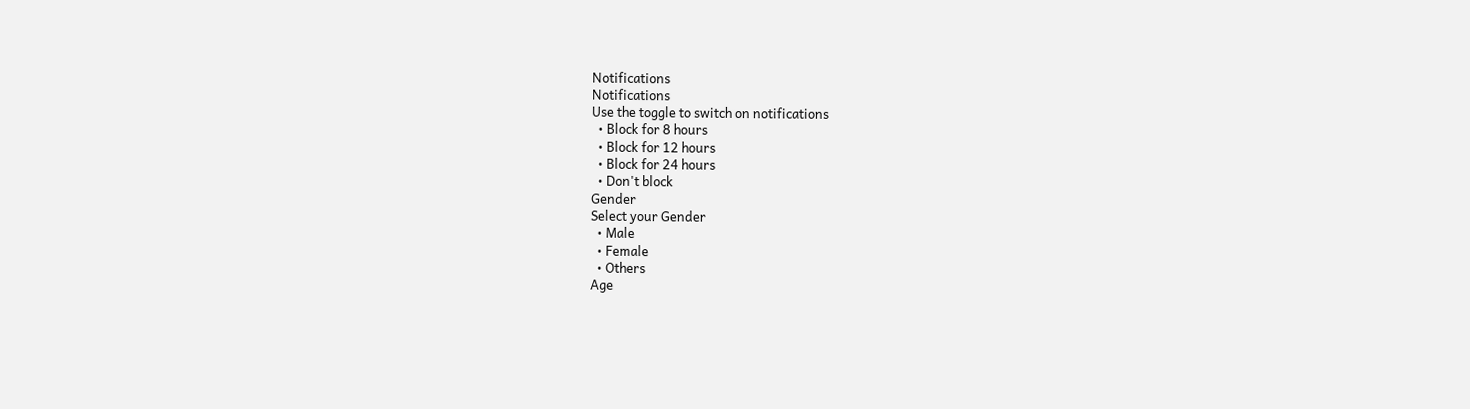Notifications
Notifications
Use the toggle to switch on notifications
  • Block for 8 hours
  • Block for 12 hours
  • Block for 24 hours
  • Don't block
Gender
Select your Gender
  • Male
  • Female
  • Others
Age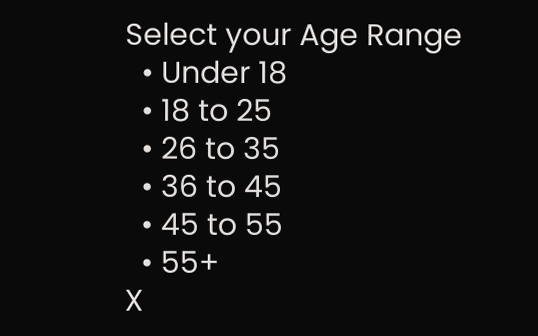Select your Age Range
  • Under 18
  • 18 to 25
  • 26 to 35
  • 36 to 45
  • 45 to 55
  • 55+
X